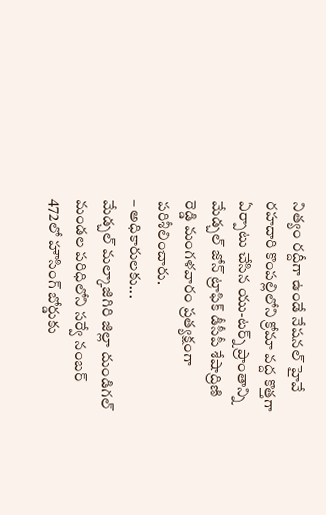నిత్యం రద్దీగా ఉండే నేషనల్ హైవే రహదారి కొంపల్లిలోని క్రోమా వద్ద కొత్తగా ఏర్పాటు చేసిన యు-టర్న్ ప్రాంతాన్ని మేడ్చల్ జోన్ ట్రాఫిక్ డీసీపీ శేషాద్రిణి రెడ్డి మంగళవారం ప్రత్యక్షంగా పరిశీలించారు.
– అధికారులకు...
మేడ్చల్ మల్కాజిగిరి జిల్లా దుండిగల్ మండల పరిధిలోని సర్వే నంబర్ 472లో హౌసింగ్ బోర్డుకు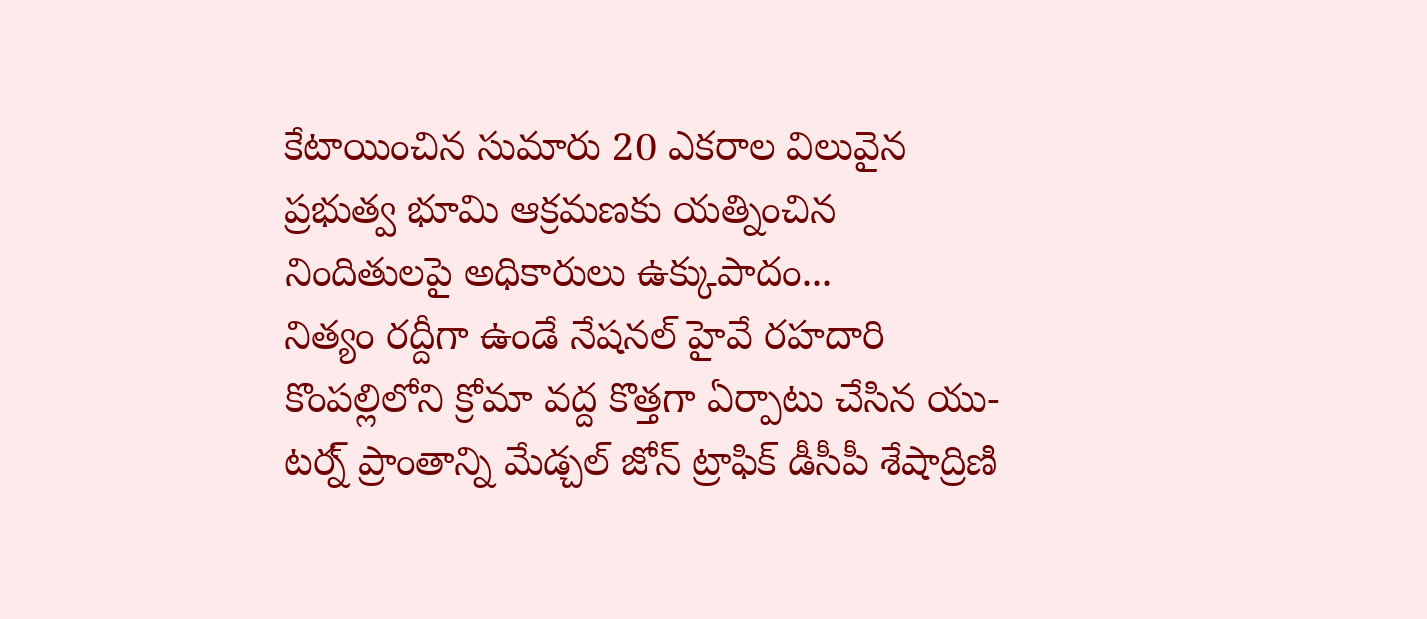కేటాయించిన సుమారు 20 ఎకరాల విలువైన ప్రభుత్వ భూమి ఆక్రమణకు యత్నించిన నిందితులపై అధికారులు ఉక్కుపాదం...
నిత్యం రద్దీగా ఉండే నేషనల్ హైవే రహదారి కొంపల్లిలోని క్రోమా వద్ద కొత్తగా ఏర్పాటు చేసిన యు-టర్న్ ప్రాంతాన్ని మేడ్చల్ జోన్ ట్రాఫిక్ డీసీపీ శేషాద్రిణి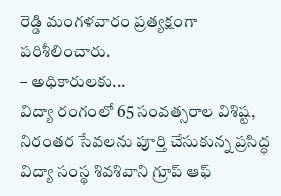రెడ్డి మంగళవారం ప్రత్యక్షంగా పరిశీలించారు.
– అధికారులకు...
విద్యా రంగంలో 65 సంవత్సరాల విశిష్ట, నిరంతర సేవలను పూర్తి చేసుకున్న ప్రసిద్ధ విద్యా సంస్థ శివశివాని గ్రూప్ ఆఫ్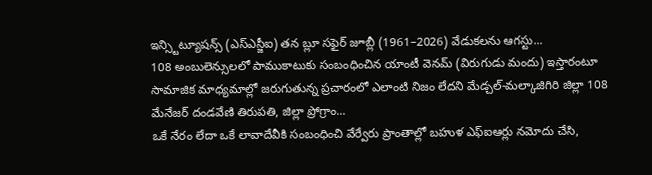ఇన్స్టిట్యూషన్స్ (ఎస్ఎస్జీఐ) తన బ్లూ సఫైర్ జూబ్లీ (1961–2026) వేడుకలను ఆగస్టు...
108 అంబులెన్సులలో పాముకాటుకు సంబంధించిన యాంటీ వెనమ్ (విరుగుడు మందు) ఇస్తారంటూ సామాజిక మాధ్యమాల్లో జరుగుతున్న ప్రచారంలో ఎలాంటి నిజం లేదని మేడ్చల్-మల్కాజిగిరి జిల్లా 108 మేనేజర్ దండవేణి తిరుపతి, జిల్లా ప్రోగ్రాం...
ఒకే నేరం లేదా ఒకే లావాదేవీకి సంబంధించి వేర్వేరు ప్రాంతాల్లో బహుళ ఎఫ్ఐఆర్లు నమోదు చేసి,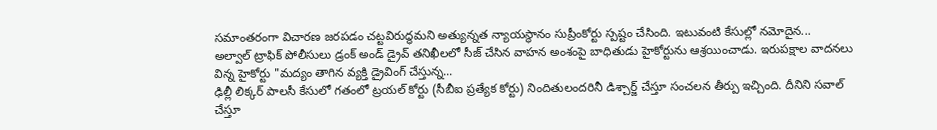సమాంతరంగా విచారణ జరపడం చట్టవిరుద్ధమని అత్యున్నత న్యాయస్థానం సుప్రీంకోర్టు స్పష్టం చేసింది. ఇటువంటి కేసుల్లో నమోదైన...
అల్వాల్ ట్రాఫిక్ పోలీసులు డ్రంక్ అండ్ డ్రైవ్ తనిఖీలలో సీజ్ చేసిన వాహన అంశంపై బాధితుడు హైకోర్టును ఆశ్రయించాడు. ఇరుపక్షాల వాదనలు విన్న హైకోర్టు "మద్యం తాగిన వ్యక్తి డ్రైవింగ్ చేస్తున్న...
ఢిల్లీ లిక్కర్ పాలసీ కేసులో గతంలో ట్రయల్ కోర్టు (సీబీఐ ప్రత్యేక కోర్టు) నిందితులందరినీ డిశ్చార్జ్ చేస్తూ సంచలన తీర్పు ఇచ్చింది. దీనిని సవాల్ చేస్తూ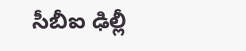సీబీఐ ఢిల్లీ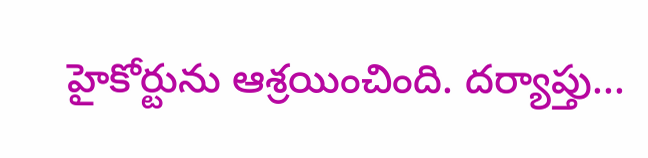హైకోర్టును ఆశ్రయించింది. దర్యాప్తు...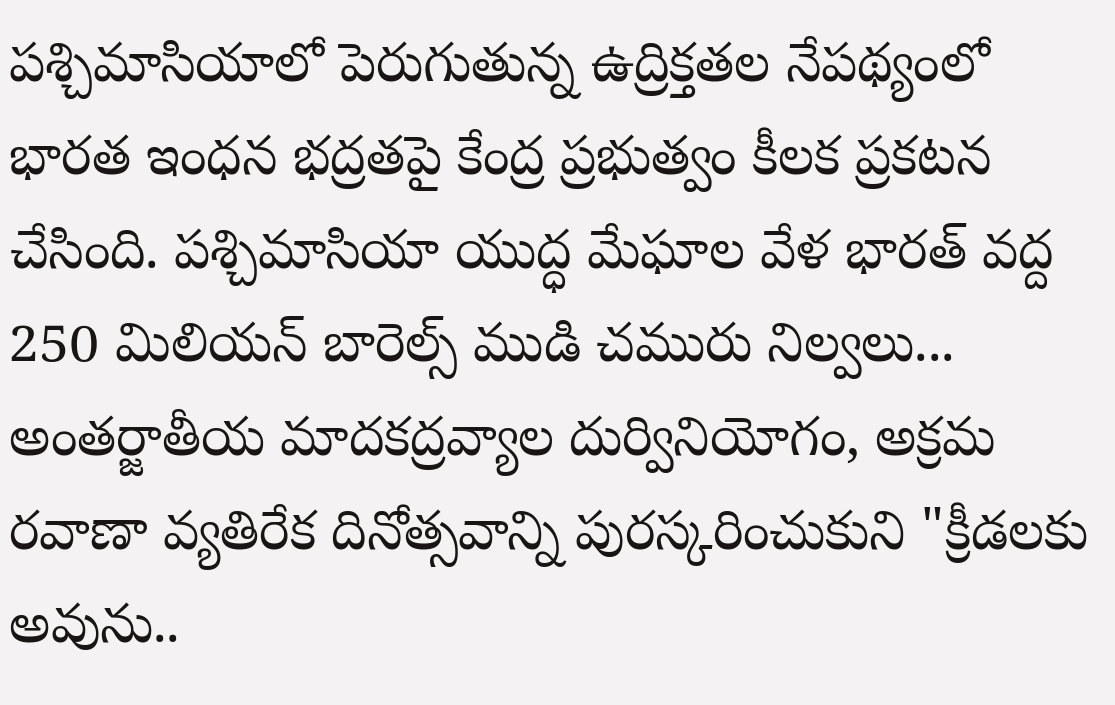పశ్చిమాసియాలో పెరుగుతున్న ఉద్రిక్తతల నేపథ్యంలో భారత ఇంధన భద్రతపై కేంద్ర ప్రభుత్వం కీలక ప్రకటన చేసింది. పశ్చిమాసియా యుద్ధ మేఘాల వేళ భారత్ వద్ద 250 మిలియన్ బారెల్స్ ముడి చమురు నిల్వలు...
అంతర్జాతీయ మాదకద్రవ్యాల దుర్వినియోగం, అక్రమ రవాణా వ్యతిరేక దినోత్సవాన్ని పురస్కరించుకుని "క్రీడలకు అవును..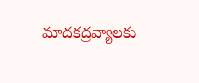మాదకద్రవ్యాలకు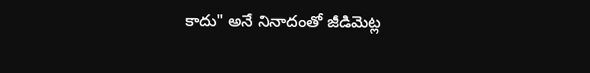కాదు" అనే నినాదంతో జీడిమెట్ల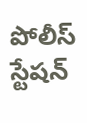పోలీస్ స్టేషన్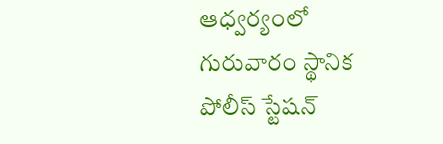ఆధ్వర్యంలో గురువారం స్థానిక పోలీస్ స్టేషన్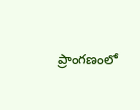ప్రాంగణంలో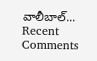వాలీబాల్...
Recent Comments